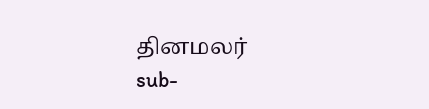தினமலர்
sub-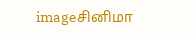imageசினிமா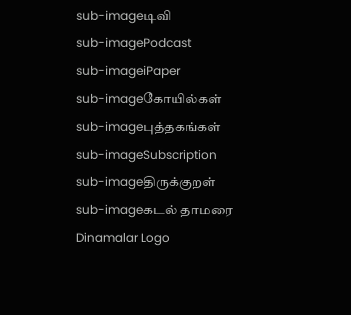sub-imageடிவி
sub-imagePodcast
sub-imageiPaper
sub-imageகோயில்கள்
sub-imageபுத்தகங்கள்
sub-imageSubscription
sub-imageதிருக்குறள்
sub-imageகடல் தாமரை
Dinamalar Logo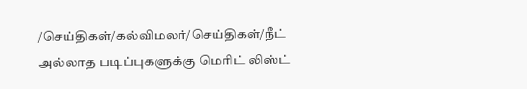/செய்திகள்/கல்விமலர்/செய்திகள்/நீட் அல்லாத படிப்புகளுக்கு மெரிட் லிஸ்ட்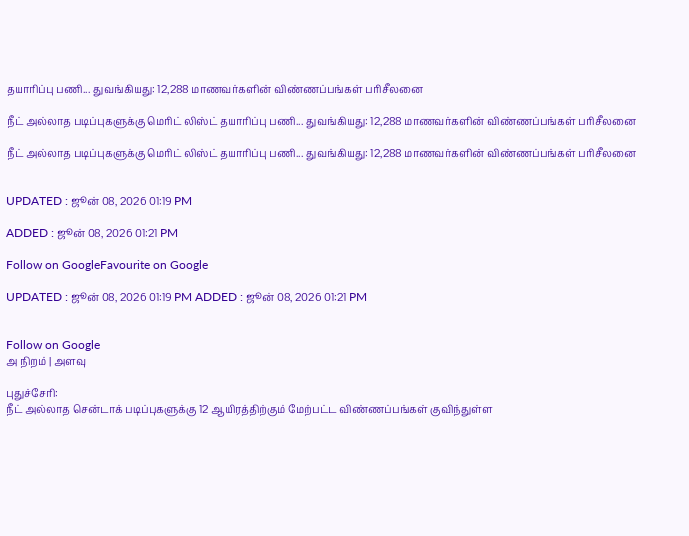தயாரிப்பு பணி... துவங்கியது: 12,288 மாணவர்களின் விண்ணப்பங்கள் பரிசீலனை

நீட் அல்லாத படிப்புகளுக்கு மெரிட் லிஸ்ட் தயாரிப்பு பணி... துவங்கியது: 12,288 மாணவர்களின் விண்ணப்பங்கள் பரிசீலனை

நீட் அல்லாத படிப்புகளுக்கு மெரிட் லிஸ்ட் தயாரிப்பு பணி... துவங்கியது: 12,288 மாணவர்களின் விண்ணப்பங்கள் பரிசீலனை


UPDATED : ஜூன் 08, 2026 01:19 PM

ADDED : ஜூன் 08, 2026 01:21 PM

Follow on GoogleFavourite on Google

UPDATED : ஜூன் 08, 2026 01:19 PM ADDED : ஜூன் 08, 2026 01:21 PM


Follow on Google
அ நிறம் | அளவு

புதுச்சேரி:
நீட் அல்லாத சென்டாக் படிப்புகளுக்கு 12 ஆயிரத்திற்கும் மேற்பட்ட விண்ணப்பங்கள் குவிந்துள்ள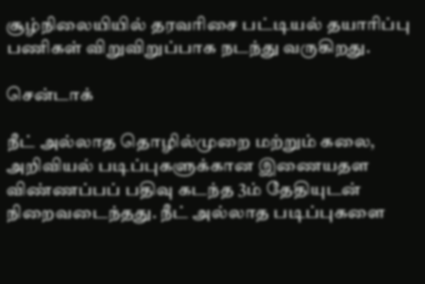சூழ்நிலையியில் தரவரிசை பட்டியல் தயாரிப்பு பணிகள் விறுவிறுப்பாக நடந்து வருகிறது.

சென்டாக்

நீட் அல்லாத தொழில்முறை மற்றும் கலை, அறிவியல் படிப்புகளுக்கான இணையதள விண்ணப்பப் பதிவு கடந்த 3ம் தேதியுடன் நிறைவடைந்தது. நீட் அல்லாத படிப்புகளை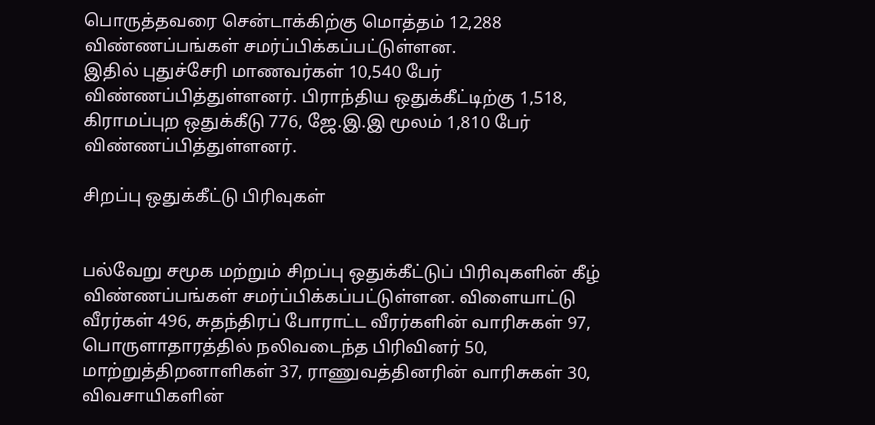பொருத்தவரை சென்டாக்கிற்கு மொத்தம் 12,288 விண்ணப்பங்கள் சமர்ப்பிக்கப்பட்டுள்ளன.
இதில் புதுச்சேரி மாணவர்கள் 10,540 பேர் விண்ணப்பித்துள்ளனர். பிராந்திய ஒதுக்கீட்டிற்கு 1,518, கிராமப்புற ஒதுக்கீடு 776, ஜே.இ.இ மூலம் 1,810 பேர் விண்ணப்பித்துள்ளனர்.

சிறப்பு ஒதுக்கீட்டு பிரிவுகள்


பல்வேறு சமூக மற்றும் சிறப்பு ஒதுக்கீட்டுப் பிரிவுகளின் கீழ் விண்ணப்பங்கள் சமர்ப்பிக்கப்பட்டுள்ளன. விளையாட்டு வீரர்கள் 496, சுதந்திரப் போராட்ட வீரர்களின் வாரிசுகள் 97, பொருளாதாரத்தில் நலிவடைந்த பிரிவினர் 50, மாற்றுத்திறனாளிகள் 37, ராணுவத்தினரின் வாரிசுகள் 30, விவசாயிகளின்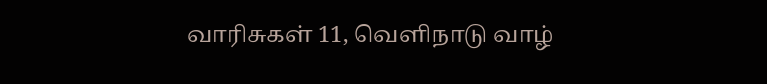வாரிசுகள் 11, வெளிநாடு வாழ்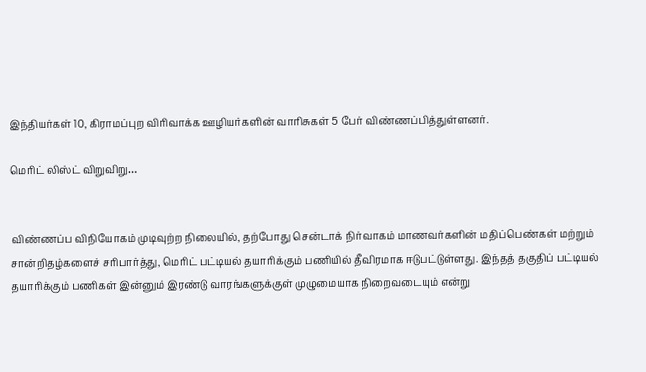இந்தியர்கள் 10, கிராமப்புற விரிவாக்க ஊழியர்களின் வாரிசுகள் 5 பேர் விண்ணப்பித்துள்ளனர்.

மெரிட் லிஸ்ட் விறுவிறு…


விண்ணப்ப விநியோகம் முடிவுற்ற நிலையில், தற்போது சென்டாக் நிர்வாகம் மாணவர்களின் மதிப்பெண்கள் மற்றும் சான்றிதழ்களைச் சரிபார்த்து, மெரிட் பட்டியல் தயாரிக்கும் பணியில் தீவிரமாக ஈடுபட்டுள்ளது. இந்தத் தகுதிப் பட்டியல் தயாரிக்கும் பணிகள் இன்னும் இரண்டு வாரங்களுக்குள் முழுமையாக நிறைவடையும் என்று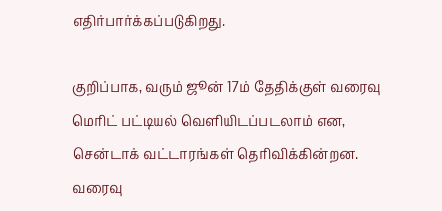எதிர்பார்க்கப்படுகிறது.

குறிப்பாக, வரும் ஜூன் 17ம் தேதிக்குள் வரைவு மெரிட் பட்டியல் வெளியிடப்படலாம் என, சென்டாக் வட்டாரங்கள் தெரிவிக்கின்றன. வரைவு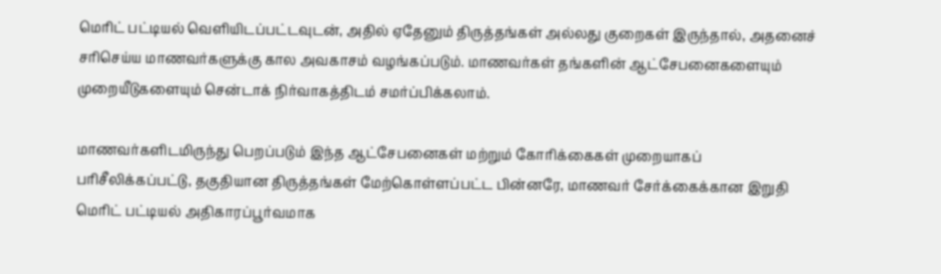மெரிட் பட்டியல் வெளியிடப்பட்டவுடன், அதில் ஏதேனும் திருத்தங்கள் அல்லது குறைகள் இருந்தால், அதனைச் சரிசெய்ய மாணவர்களுக்கு கால அவகாசம் வழங்கப்படும். மாணவர்கள் தங்களின் ஆட்சேபனைகளையும் முறையீடுகளையும் சென்டாக் நிர்வாகத்திடம் சமர்ப்பிக்கலாம்.

மாணவர்களிடமிருந்து பெறப்படும் இந்த ஆட்சேபனைகள் மற்றும் கோரிக்கைகள் முறையாகப் பரிசீலிக்கப்பட்டு, தகுதியான திருத்தங்கள் மேற்கொள்ளப்பட்ட பின்னரே, மாணவர் சேர்க்கைக்கான இறுதி மெரிட் பட்டியல் அதிகாரப்பூர்வமாக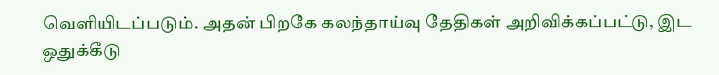வெளியிடப்படும். அதன் பிறகே கலந்தாய்வு தேதிகள் அறிவிக்கப்பட்டு, இட ஒதுக்கீடு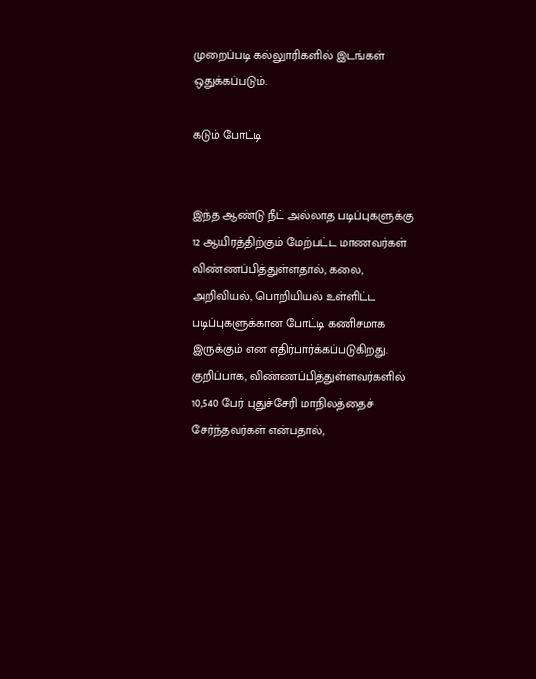முறைப்படி கல்லுாரிகளில் இடங்கள் ஒதுக்கப்படும்.

கடும் போட்டி


இந்த ஆண்டு நீட் அல்லாத படிப்புகளுக்கு 12 ஆயிரத்திற்கும் மேற்பட்ட மாணவர்கள் விண்ணப்பித்துள்ளதால், கலை, அறிவியல், பொறியியல் உள்ளிட்ட படிப்புகளுக்கான போட்டி கணிசமாக இருக்கும் என எதிர்பார்க்கப்படுகிறது. குறிப்பாக, விண்ணப்பித்துள்ளவர்களில் 10,540 பேர் புதுச்சேரி மாநிலத்தைச் சேர்ந்தவர்கள் என்பதால்,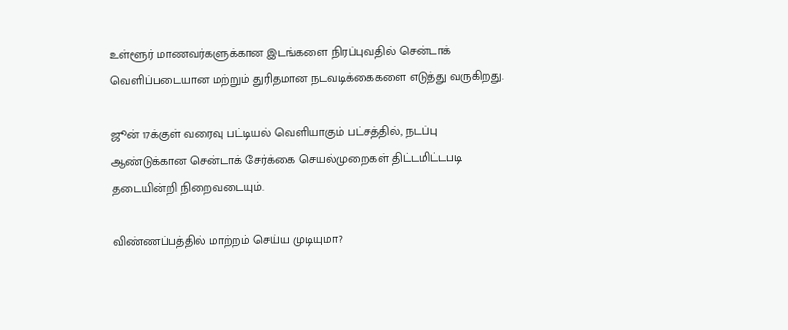உள்ளூர் மாணவர்களுக்கான இடங்களை நிரப்புவதில் சென்டாக் வெளிப்படையான மற்றும் துரிதமான நடவடிக்கைகளை எடுத்து வருகிறது.

ஜூன் 17க்குள் வரைவு பட்டியல் வெளியாகும் பட்சத்தில், நடப்பு ஆண்டுக்கான சென்டாக் சேர்க்கை செயல்முறைகள் திட்டமிட்டபடி தடையின்றி நிறைவடையும்.

விண்ணப்பத்தில் மாற்றம் செய்ய முடியுமா?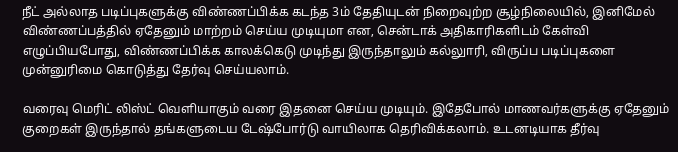நீட் அல்லாத படிப்புகளுக்கு விண்ணப்பிக்க கடந்த 3ம் தேதியுடன் நிறைவுற்ற சூழ்நிலையில், இனிமேல் விண்ணப்பத்தில் ஏதேனும் மாற்றம் செய்ய முடியுமா என, சென்டாக் அதிகாரிகளிடம் கேள்வி எழுப்பியபோது, விண்ணப்பிக்க காலக்கெடு முடிந்து இருந்தாலும் கல்லுாரி, விருப்ப படிப்புகளை முன்னுரிமை கொடுத்து தேர்வு செய்யலாம்.

வரைவு மெரிட் லிஸ்ட் வெளியாகும் வரை இதனை செய்ய முடியும். இதேபோல் மாணவர்களுக்கு ஏதேனும் குறைகள் இருந்தால் தங்களுடைய டேஷ்போர்டு வாயிலாக தெரிவிக்கலாம். உடனடியாக தீர்வு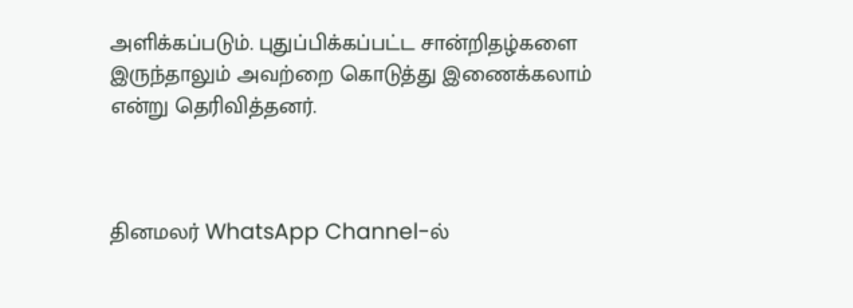அளிக்கப்படும். புதுப்பிக்கப்பட்ட சான்றிதழ்களை இருந்தாலும் அவற்றை கொடுத்து இணைக்கலாம் என்று தெரிவித்தனர்.



தினமலர் WhatsApp Channel-ல்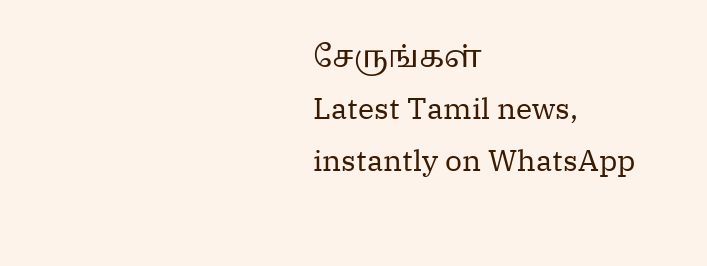சேருங்கள்
Latest Tamil news, instantly on WhatsApp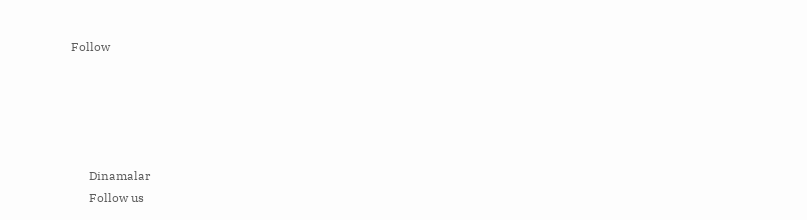Follow





      Dinamalar
      Follow us